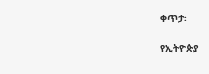ቀጥታ፡

የኢትዮጵያ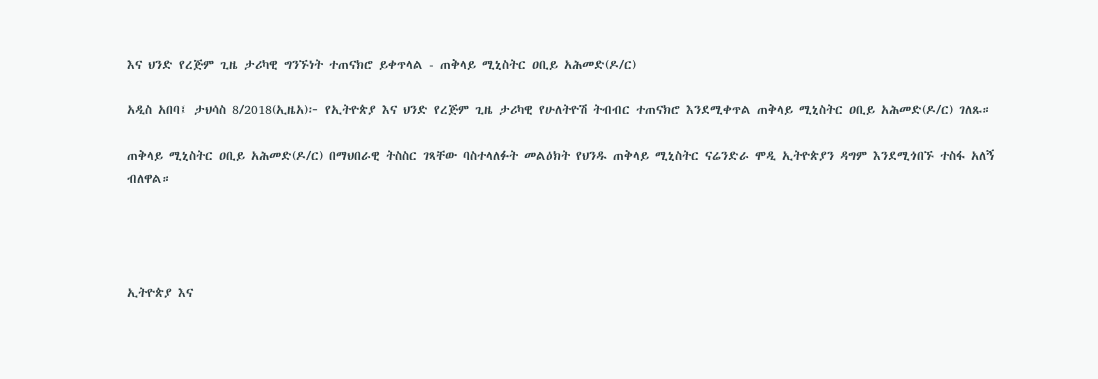እና ህንድ የረጅም ጊዜ ታሪካዊ ግንኙነት ተጠናክሮ ይቀጥላል - ጠቅላይ ሚኒስትር ዐቢይ አሕመድ(ዶ/ር)

አዲስ አበባ፤ ታህሳስ 8/2018(ኢዜአ)፦ የኢትዮጵያ እና ህንድ የረጅም ጊዜ ታሪካዊ የሁለትዮሽ ትብብር ተጠናክሮ እንደሚቀጥል ጠቅላይ ሚኒስትር ዐቢይ አሕመድ(ዶ/ር) ገለጹ።

ጠቅላይ ሚኒስትር ዐቢይ አሕመድ(ዶ/ር) በማህበራዊ ትስስር ገጻቸው ባስተላለፉት መልዕክት የህንዱ ጠቅላይ ሚኒስትር ናሬንድራ ሞዲ ኢትዮጵያን ዳግም እንደሚጎበኙ ተስፋ አለኝ ብለዋል።




ኢትዮጵያ እና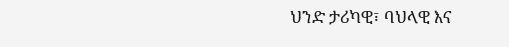ህንድ ታሪካዊ፣ ባህላዊ እና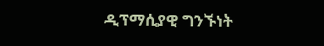ዲፕማሲያዊ ግንኙነት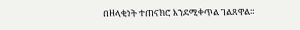በዘላቂነት ተጠናክሮ እንደሚቀጥል ገልጸዋል።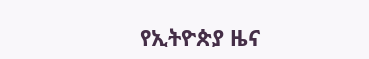የኢትዮጵያ ዜና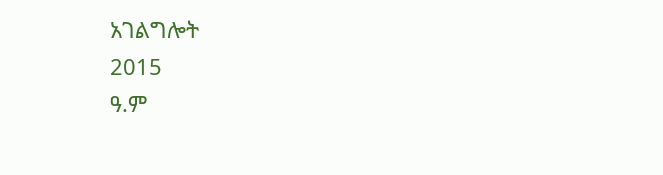አገልግሎት
2015
ዓ.ም